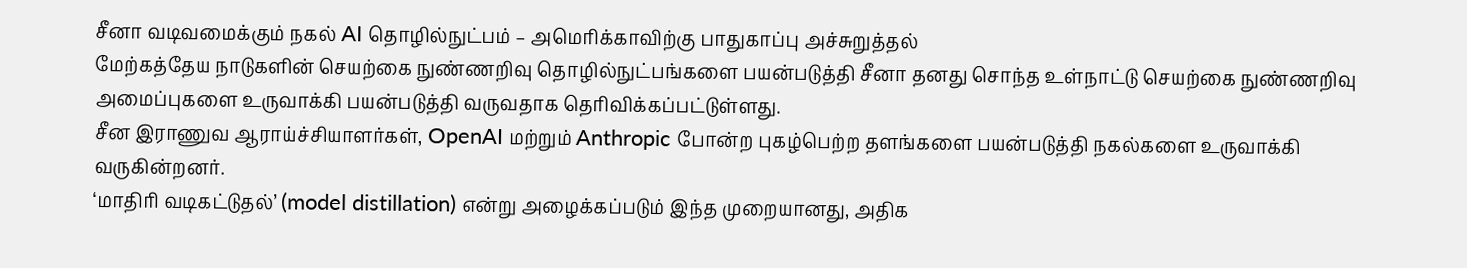சீனா வடிவமைக்கும் நகல் AI தொழில்நுட்பம் – அமெரிக்காவிற்கு பாதுகாப்பு அச்சுறுத்தல்
மேற்கத்தேய நாடுகளின் செயற்கை நுண்ணறிவு தொழில்நுட்பங்களை பயன்படுத்தி சீனா தனது சொந்த உள்நாட்டு செயற்கை நுண்ணறிவு அமைப்புகளை உருவாக்கி பயன்படுத்தி வருவதாக தெரிவிக்கப்பட்டுள்ளது.
சீன இராணுவ ஆராய்ச்சியாளர்கள், OpenAI மற்றும் Anthropic போன்ற புகழ்பெற்ற தளங்களை பயன்படுத்தி நகல்களை உருவாக்கி வருகின்றனர்.
‘மாதிரி வடிகட்டுதல்’ (model distillation) என்று அழைக்கப்படும் இந்த முறையானது, அதிக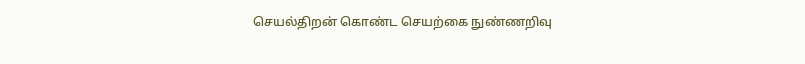செயல்திறன் கொண்ட செயற்கை நுண்ணறிவு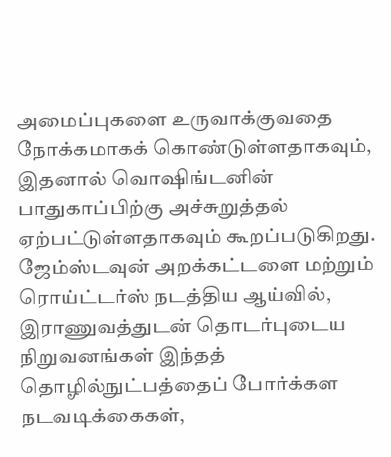அமைப்புகளை உருவாக்குவதை நோக்கமாகக் கொண்டுள்ளதாகவும், இதனால் வொஷிங்டனின் பாதுகாப்பிற்கு அச்சுறுத்தல் ஏற்பட்டுள்ளதாகவும் கூறப்படுகிறது.
ஜேம்ஸ்டவுன் அறக்கட்டளை மற்றும் ரொய்ட்டர்ஸ் நடத்திய ஆய்வில், இராணுவத்துடன் தொடர்புடைய நிறுவனங்கள் இந்தத் தொழில்நுட்பத்தைப் போர்க்கள நடவடிக்கைகள்,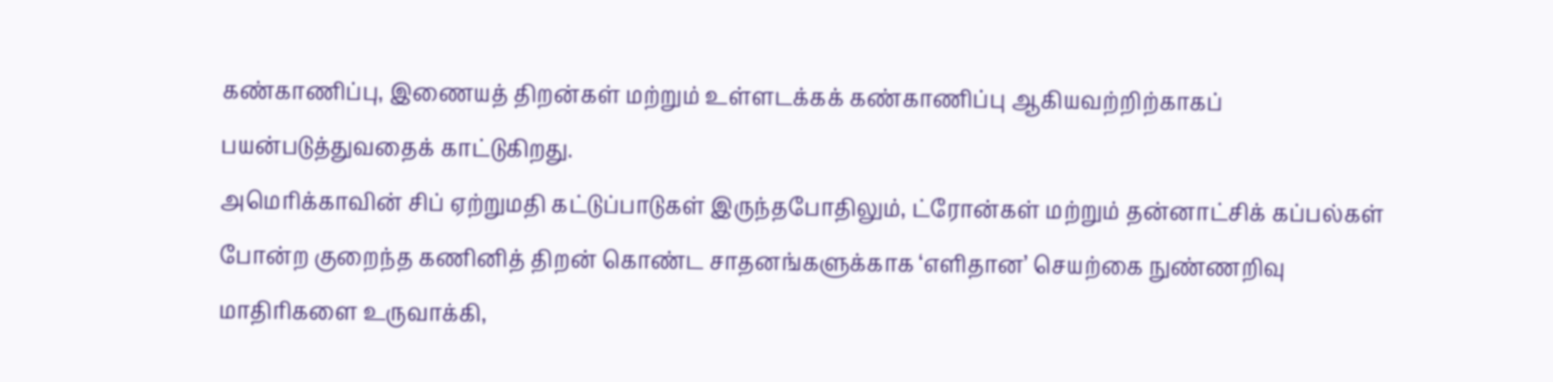கண்காணிப்பு, இணையத் திறன்கள் மற்றும் உள்ளடக்கக் கண்காணிப்பு ஆகியவற்றிற்காகப் பயன்படுத்துவதைக் காட்டுகிறது.
அமெரிக்காவின் சிப் ஏற்றுமதி கட்டுப்பாடுகள் இருந்தபோதிலும், ட்ரோன்கள் மற்றும் தன்னாட்சிக் கப்பல்கள் போன்ற குறைந்த கணினித் திறன் கொண்ட சாதனங்களுக்காக ‘எளிதான’ செயற்கை நுண்ணறிவு மாதிரிகளை உருவாக்கி,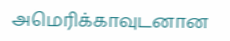அமெரிக்காவுடனான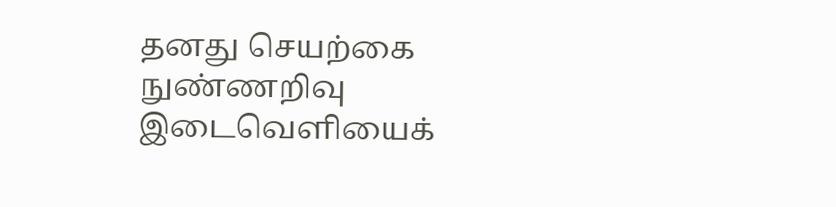தனது செயற்கை நுண்ணறிவு இடைவெளியைக்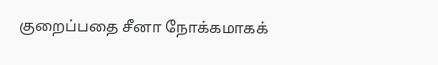குறைப்பதை சீனா நோக்கமாகக்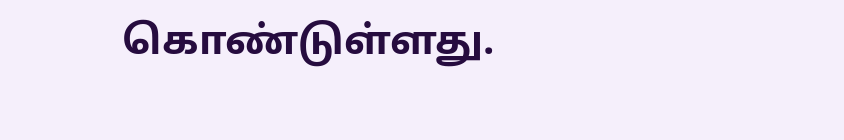கொண்டுள்ளது.